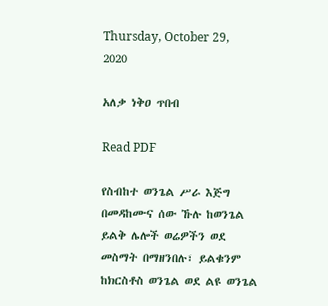Thursday, October 29, 2020

አለቃ ነቅዐ ጥበብ

Read PDF

የስብከተ ወንጌል ሥራ እጅግ በመዳከሙና ሰው ኹሉ ከወንጌል ይልቅ ሌሎች ወሬዎችን ወደ መስማት በማዘንበሉ፣ ይልቁንም ከክርስቶስ ወንጌል ወደ ልዩ ወንጌል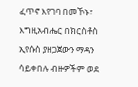ፈጥኖ እየገባ በመኾኑ፣ እግዚአብሔር በክርስቶስ ኢየሱስ ያዘጋጀውን ማዳን ሳይቀበሉ ብዙዎችም ወደ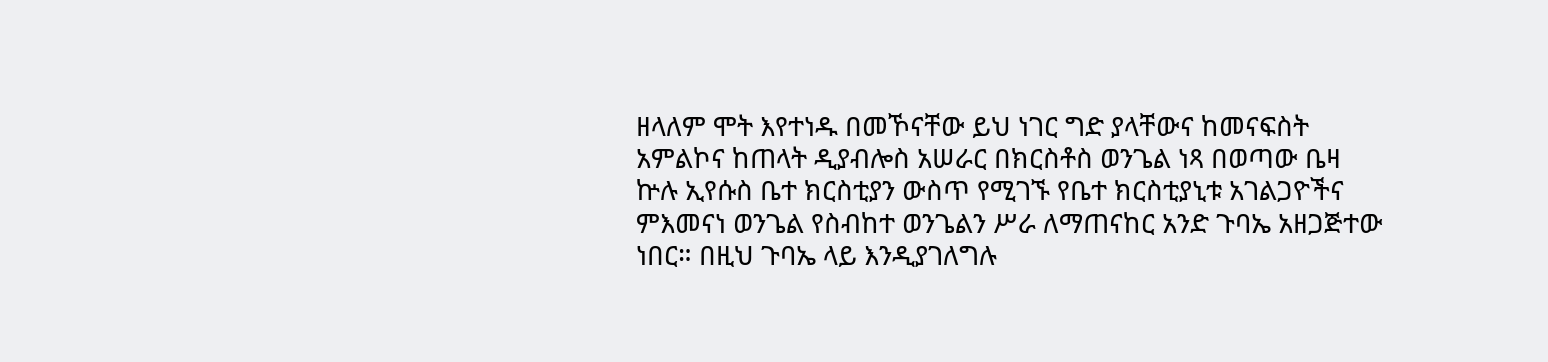ዘላለም ሞት እየተነዱ በመኾናቸው ይህ ነገር ግድ ያላቸውና ከመናፍስት አምልኮና ከጠላት ዲያብሎስ አሠራር በክርስቶስ ወንጌል ነጻ በወጣው ቤዛ ኵሉ ኢየሱስ ቤተ ክርስቲያን ውስጥ የሚገኙ የቤተ ክርስቲያኒቱ አገልጋዮችና ምእመናነ ወንጌል የስብከተ ወንጌልን ሥራ ለማጠናከር አንድ ጉባኤ አዘጋጅተው ነበር። በዚህ ጉባኤ ላይ እንዲያገለግሉ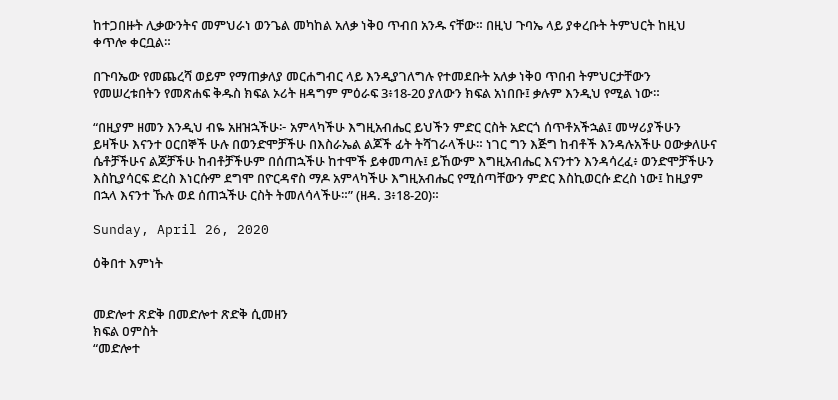ከተጋበዙት ሊቃውንትና መምህራነ ወንጌል መካከል አለቃ ነቅዐ ጥብበ አንዱ ናቸው። በዚህ ጉባኤ ላይ ያቀረቡት ትምህርት ከዚህ ቀጥሎ ቀርቧል።

በጉባኤው የመጨረሻ ወይም የማጠቃለያ መርሐግብር ላይ እንዲያገለግሉ የተመደቡት አለቃ ነቅዐ ጥበብ ትምህርታቸውን የመሠረቱበትን የመጽሐፍ ቅዱስ ክፍል ኦሪት ዘዳግም ምዕራፍ 3፥18-20 ያለውን ክፍል አነበቡ፤ ቃሉም እንዲህ የሚል ነው።

“በዚያም ዘመን እንዲህ ብዬ አዘዝኋችሁ፦ አምላካችሁ እግዚአብሔር ይህችን ምድር ርስት አድርጎ ሰጥቶአችኋል፤ መሣሪያችሁን ይዛችሁ እናንተ ዐርበኞች ሁሉ በወንድሞቻችሁ በእስራኤል ልጆች ፊት ትሻገራላችሁ። ነገር ግን እጅግ ከብቶች እንዳሉአችሁ ዐውቃለሁና ሴቶቻችሁና ልጆቻችሁ ከብቶቻችሁም በሰጠኋችሁ ከተሞች ይቀመጣሉ፤ ይኸውም እግዚአብሔር እናንተን እንዳሳረፈ፥ ወንድሞቻችሁን እስኪያሳርፍ ድረስ እነርሱም ደግሞ በዮርዳኖስ ማዶ አምላካችሁ እግዚአብሔር የሚሰጣቸውን ምድር እስኪወርሱ ድረስ ነው፤ ከዚያም በኋላ እናንተ ኹሉ ወደ ሰጠኋችሁ ርስት ትመለሳላችሁ።” (ዘዳ. 3፥18-20)።

Sunday, April 26, 2020

ዕቅበተ እምነት


መድሎተ ጽድቅ በመድሎተ ጽድቅ ሲመዘን
ክፍል ዐምስት
“መድሎተ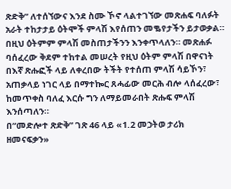ጽድቅ” ለተሰኘውና እንደ ስሙ ኾኖ ላልተገኘው መጽሐፍ ባለፉት አራት ተከታታይ ዕትሞች ምላሽ እየሰጠን መቈየታችን ይታወቃል። በዚህ ዕትምም ምላሽ መስጠታችንን እንቀጥላለን። መጽሐፉ ባሰፈረው ቅደም ተከተል መሠረት የዚህ ዕትም ምላሽ በዋናነት በእኛ ጽሑፎች ላይ ለቀረበው ትችት የተሰጠ ምላሽ ሳይኾን፣ አጠቃላይ ነገር ላይ በማተኰር ጸሓፊው መርሕ ብሎ ላሰፈረው፣ ከመጥቀስ ባለፈ እርሱ ግን ለማይመራበት ጽሑፍ ምላሽ እንሰጣለን።
በ“መድሎተ ጽድቅ” ገጽ 46 ላይ «1.2 መኃትወ ታሪክ ዘመናፍቃን»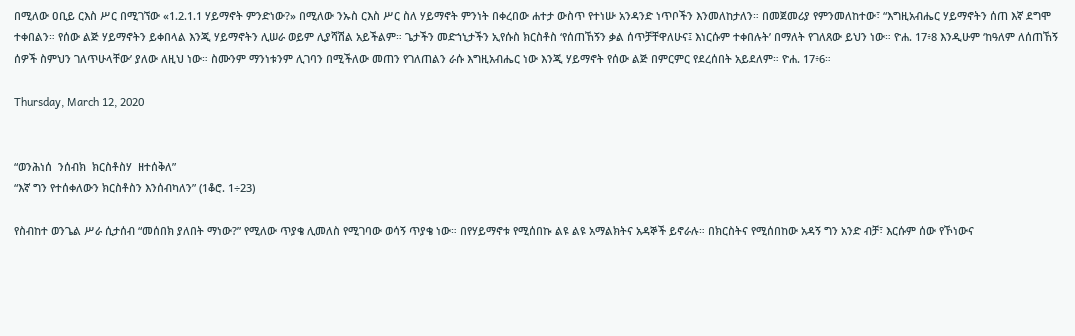በሚለው ዐቢይ ርእስ ሥር በሚገኘው «1.2.1.1 ሃይማኖት ምንድነው?» በሚለው ንኡስ ርእስ ሥር ስለ ሃይማኖት ምንነት በቀረበው ሐተታ ውስጥ የተነሡ አንዳንድ ነጥቦችን እንመለከታለን። በመጀመሪያ የምንመለከተው፣ “እግዚአብሔር ሃይማኖትን ሰጠ እኛ ደግሞ ተቀበልን። የሰው ልጅ ሃይማኖትን ይቀበላል እንጂ ሃይማኖትን ሊሠራ ወይም ሊያሻሽል አይችልም። ጌታችን መድኀኒታችን ኢየሱስ ክርስቶስ ‘የሰጠኸኝን ቃል ሰጥቻቸዋለሁና፤ እነርሱም ተቀበሉት’ በማለት የገለጸው ይህን ነው። ዮሐ. 17፥8 እንዲሁም ‘ከዓለም ለሰጠኸኝ ሰዎች ስምህን ገለጥሁላቸው’ ያለው ለዚህ ነው። ስሙንም ማንነቱንም ሊገባን በሚችለው መጠን የገለጠልን ራሱ እግዚአብሔር ነው እንጂ ሃይማኖት የሰው ልጅ በምርምር የደረሰበት አይደለም። ዮሐ. 17፥6።

Thursday, March 12, 2020


“ወንሕነሰ  ንሰብክ  ክርስቶስሃ  ዘተሰቅለ”
“እኛ ግን የተሰቀለውን ክርስቶስን እንሰብካለን” (1ቆሮ. 1÷23)

የስብከተ ወንጌል ሥራ ሲታሰብ “መሰበክ ያለበት ማነው?” የሚለው ጥያቄ ሊመለስ የሚገባው ወሳኝ ጥያቄ ነው። በየሃይማኖቱ የሚሰበኩ ልዩ ልዩ አማልክትና አዳኞች ይኖራሉ። በክርስትና የሚሰበከው አዳኝ ግን አንድ ብቻ፣ እርሱም ሰው የኾነውና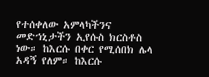የተሰቀለው አምላካችንና መድኀኒታችን ኢየሱስ ክርስቶስ ነው። ከእርሱ በቀር የሚሰበክ ሌላ አዳኝ የለም። ከእርሱ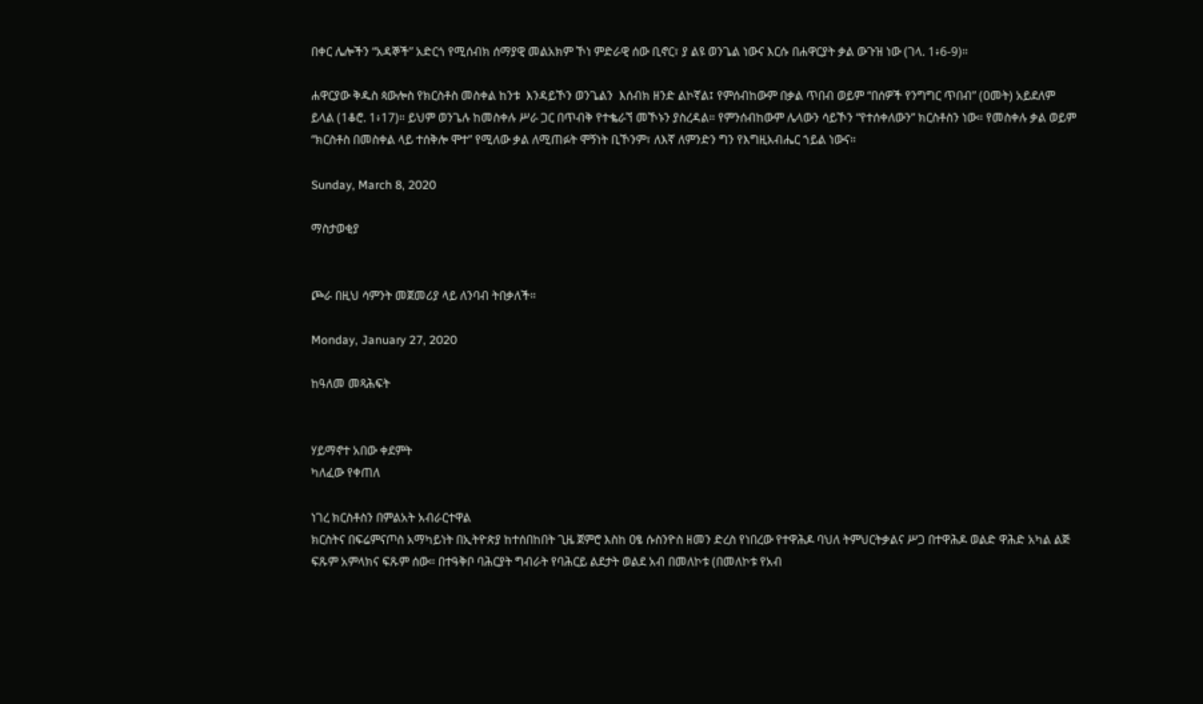በቀር ሌሎችን “አዳኞች” አድርጎ የሚሰብክ ሰማያዊ መልአክም ኾነ ምድራዊ ሰው ቢኖር፣ ያ ልዩ ወንጌል ነውና እርሱ በሐዋርያት ቃል ውጉዝ ነው (ገላ. 1፥6-9)።

ሐዋርያው ቅዱስ ጳውሎስ የክርስቶስ መስቀል ከንቱ  እንዳይኾን ወንጌልን  እሰብክ ዘንድ ልኮኛል፤ የምሰብከውም በቃል ጥበብ ወይም “በሰዎች የንግግር ጥበብ” (ዐመት) አይደለም ይላል (1ቆሮ. 1፥17)። ይህም ወንጌሉ ከመስቀሉ ሥራ ጋር በጥብቅ የተቈራኘ መኾኑን ያስረዳል። የምንሰብከውም ሌላውን ሳይኾን “የተሰቀለውን” ክርስቶስን ነው። የመስቀሉ ቃል ወይም “ክርስቶስ በመስቀል ላይ ተሰቅሎ ሞተ” የሚለው ቃል ለሚጠፉት ሞኝነት ቢኾንም፣ ለእኛ ለምንድን ግን የእግዚአብሔር ኀይል ነውና።

Sunday, March 8, 2020

ማስታወቂያ


ጮራ በዚህ ሳምንት መጀመሪያ ላይ ለንባብ ትበቃለች።

Monday, January 27, 2020

ከዓለመ መጻሕፍት


ሃይማኖተ አበው ቀደምት
ካለፈው የቀጠለ

ነገረ ክርስቶስን በምልአት አብራርተዋል
ክርስትና በፍሬምናጦስ አማካይነት በኢትዮጵያ ከተሰበከበት ጊዜ ጀምሮ እስከ ዐፄ ሱስንዮስ ዘመን ድረስ የነበረው የተዋሕዶ ባህለ ትምህርትቃልና ሥጋ በተዋሕዶ ወልድ ዋሕድ አካል ልጅ ፍጹም አምላክና ፍጹም ሰው። በተዓቅቦ ባሕርያት ግብራት የባሕርይ ልደታት ወልደ አብ በመለኮቱ (በመለኮቱ የአብ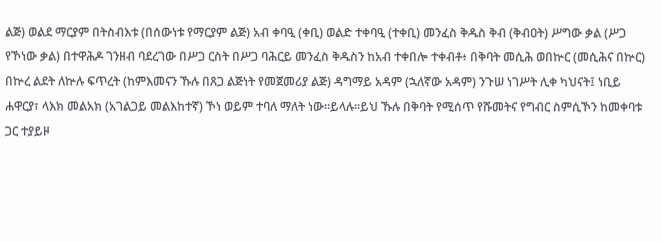ልጅ) ወልደ ማርያም በትስብእቱ (በሰውነቱ የማርያም ልጅ) አብ ቀባዒ (ቀቢ) ወልድ ተቀባዒ (ተቀቢ) መንፈስ ቅዱስ ቅብ (ቅብዐት) ሥግው ቃል (ሥጋ የኾነው ቃል) በተዋሕዶ ገንዘብ ባደረገው በሥጋ ርስት በሥጋ ባሕርይ መንፈስ ቅዱስን ከአብ ተቀበሎ ተቀብቶ፥ በቅባት መሲሕ ወበኵር (መሲሕና በኵር) በኵረ ልደት ለኵሉ ፍጥረት (ከምእመናን ኹሉ በጸጋ ልጅነት የመጀመሪያ ልጅ) ዳግማይ አዳም (ኋለኛው አዳም) ንጉሠ ነገሥት ሊቀ ካህናት፤ ነቢይ ሐዋርያ፣ ላእክ መልአክ (አገልጋይ መልእከተኛ) ኾነ ወይም ተባለ ማለት ነው።ይላሉ።ይህ ኹሉ በቅባት የሚሰጥ የሹመትና የግብር ስምሲኾን ከመቀባቱ ጋር ተያይዞ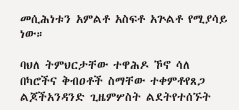መሲሕነቱን አምልቶ አስፍቶ አጕልቶ የሚያሳይ ነው።

ባህለ ትምህርታቸው ተዋሕዶ ኾኖ ሳለ በካሮችና ቅብዐቶች ስማቸው ተቀምቶየጸጋ ልጆችአንዳንድ ጊዜምሦስት ልደትየተሰኙት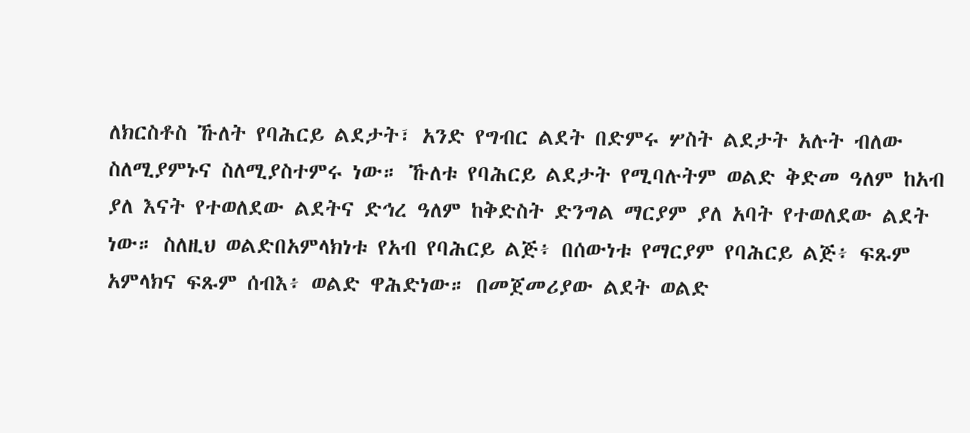ለክርስቶስ ኹለት የባሕርይ ልደታት፣ አንድ የግብር ልደት በድምሩ ሦስት ልደታት አሉት ብለው ስለሚያምኑና ስለሚያስተምሩ ነው። ኹለቱ የባሕርይ ልደታት የሚባሉትም ወልድ ቅድመ ዓለም ከአብ ያለ እናት የተወለደው ልደትና ድኅረ ዓለም ከቅድስት ድንግል ማርያም ያለ አባት የተወለደው ልደት ነው። ስለዚህ ወልድበአምላክነቱ የአብ የባሕርይ ልጅ፥ በሰውነቱ የማርያም የባሕርይ ልጅ፥ ፍጹም አምላክና ፍጹም ሰብእ፥ ወልድ ዋሕድነው። በመጀመሪያው ልደት ወልድ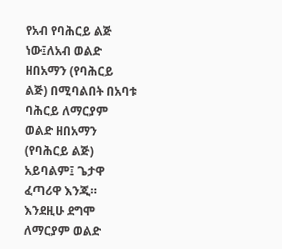የአብ የባሕርይ ልጅ ነው፤ለአብ ወልድ ዘበአማን (የባሕርይ ልጅ) በሚባልበት በአባቱ ባሕርይ ለማርያም ወልድ ዘበአማን (የባሕርይ ልጅ) አይባልም፤ ጌታዋ ፈጣሪዋ እንጂ። እንደዚሁ ደግሞ ለማርያም ወልድ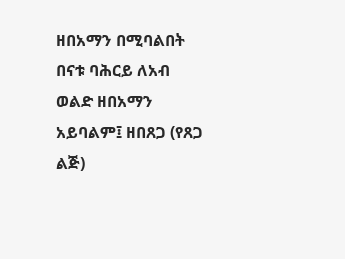ዘበአማን በሚባልበት በናቱ ባሕርይ ለአብ ወልድ ዘበአማን አይባልም፤ ዘበጸጋ (የጸጋ ልጅ)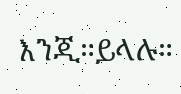እንጂ።ይላሉ።